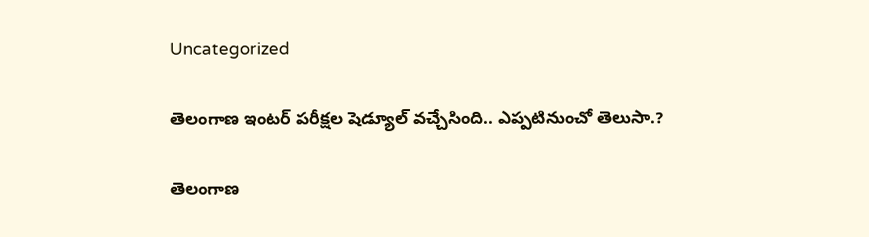Uncategorized

తెలంగాణ ఇంటర్ పరీక్షల షెడ్యూల్ వచ్చేసింది.. ఎప్పటినుంచో తెలుసా.?

తెలంగాణ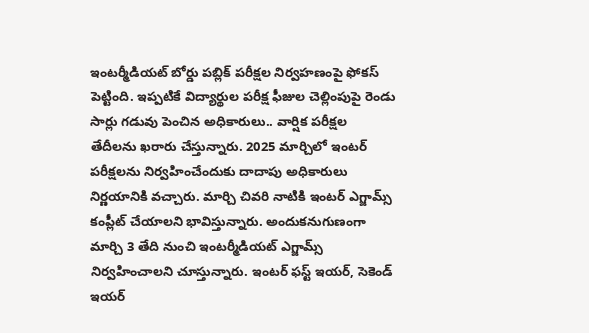ఇంటర్మీడియట్ బోర్డు పబ్లిక్ పరీక్షల నిర్వహణంపై ఫోకస్ పెట్టింది. ఇప్పటికే విద్యార్థుల పరీక్ష ఫీజుల చెల్లింపుపై రెండు సార్లు గడువు పెంచిన అధికారులు.. వార్షిక పరీక్షల తేదీలను ఖరారు చేస్తున్నారు. 2025 మార్చిలో ఇంటర్ పరీక్షలను నిర్వహించేందుకు దాదాపు అధికారులు నిర్ణయానికి వచ్చారు. మార్చి చివరి నాటికి ఇంటర్ ఎగ్జామ్స్ కంప్లీట్ చేయాలని భావిస్తున్నారు. అందుకనుగుణంగా మార్చి 3 తేది నుంచి ఇంటర్మీడియట్ ఎగ్జామ్స్ నిర్వహించాలని చూస్తున్నారు. ఇంటర్ ఫస్ట్ ఇయర్, సెకెండ్ ఇయర్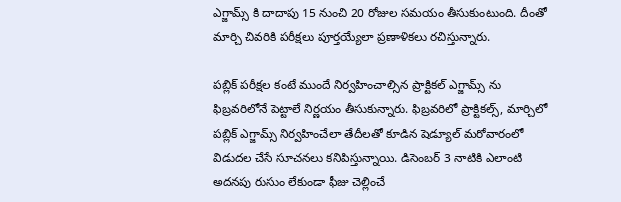ఎగ్జామ్స్ కి దాదాపు 15 నుంచి 20 రోజుల సమయం తీసుకుంటుంది. దీంతో మార్చి చివరికి పరీక్షలు పూర్తయ్యేలా ప్రణాళికలు రచిస్తున్నారు.

పబ్లిక్ పరీక్షల కంటే ముందే నిర్వహించాల్సిన ప్రాక్టికల్ ఎగ్జామ్స్ ను ఫిబ్రవరిలోనే పెట్టాలే నిర్ణయం తీసుకున్నారు. ఫిబ్రవరిలో ప్రాక్టికల్స్, మార్చిలో పబ్లిక్ ఎగ్జామ్స్ నిర్వహించేలా తేదీలతో కూడిన షెడ్యూల్ మరోవారంలో విడుదల చేసే సూచనలు కనిపిస్తున్నాయి. డిసెంబర్ 3 నాటికి ఎలాంటి అదనపు రుసుం లేకుండా ఫీజు చెల్లించే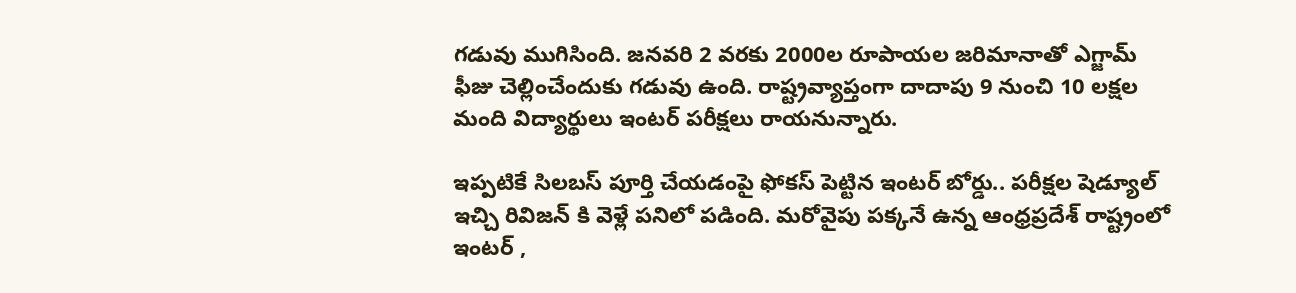గడువు ముగిసింది. జనవరి 2 వరకు 2000ల రూపాయల జరిమానాతో ఎగ్జామ్ ఫీజు చెల్లించేందుకు గడువు ఉంది. రాష్ట్రవ్యాప్తంగా దాదాపు 9 నుంచి 10 లక్షల మంది విద్యార్థులు ఇంటర్ పరీక్షలు రాయనున్నారు.

ఇప్పటికే సిలబస్ పూర్తి చేయడంపై ఫోకస్ పెట్టిన ఇంటర్ బోర్డు.. పరీక్షల షెడ్యూల్ ఇచ్చి రివిజన్ కి వెళ్లే పనిలో పడింది. మరోవైపు పక్కనే ఉన్న ఆంధ్రప్రదేశ్ రాష్ట్రంలో ఇంటర్ ,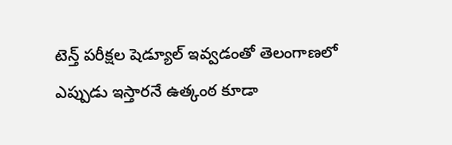టెన్త్ పరీక్షల షెడ్యూల్ ఇవ్వడంతో తెలంగాణలో ఎప్పుడు ఇస్తారనే ఉత్కంఠ కూడా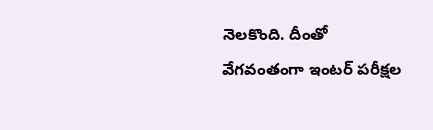నెలకొంది. దీంతో వేగవంతంగా ఇంటర్ పరీక్షల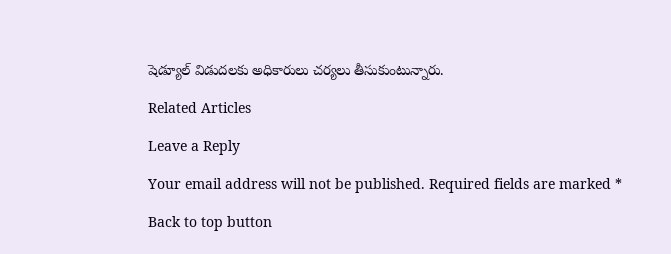షెడ్యూల్ విడుదలకు అధికారులు చర్యలు తీసుకుంటున్నారు.

Related Articles

Leave a Reply

Your email address will not be published. Required fields are marked *

Back to top button